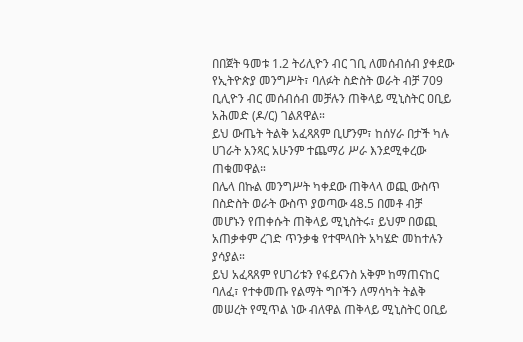በበጀት ዓመቱ 1.2 ትሪሊዮን ብር ገቢ ለመሰብሰብ ያቀደው የኢትዮጵያ መንግሥት፣ ባለፉት ስድስት ወራት ብቻ 709 ቢሊዮን ብር መሰብሰብ መቻሉን ጠቅላይ ሚኒስትር ዐቢይ አሕመድ (ዶ/ር) ገልጸዋል።
ይህ ውጤት ትልቅ አፈጻጸም ቢሆንም፣ ከሰሃራ በታች ካሉ ሀገራት አንጻር አሁንም ተጨማሪ ሥራ እንደሚቀረው ጠቁመዋል።
በሌላ በኩል መንግሥት ካቀደው ጠቅላላ ወጪ ውስጥ በስድስት ወራት ውስጥ ያወጣው 48.5 በመቶ ብቻ መሆኑን የጠቀሱት ጠቅላይ ሚኒስትሩ፣ ይህም በወጪ አጠቃቀም ረገድ ጥንቃቄ የተሞላበት አካሄድ መከተሉን ያሳያል።
ይህ አፈጻጸም የሀገሪቱን የፋይናንስ አቅም ከማጠናከር ባለፈ፣ የተቀመጡ የልማት ግቦችን ለማሳካት ትልቅ መሠረት የሚጥል ነው ብለዋል ጠቅላይ ሚኒስትር ዐቢይ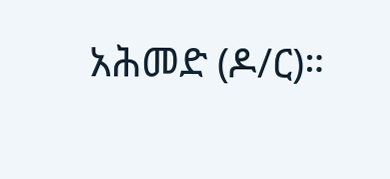አሕመድ (ዶ/ር)።